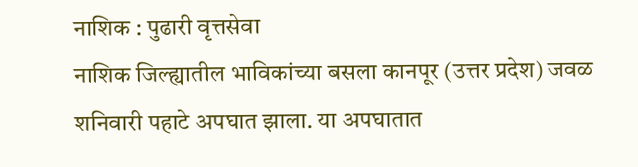नाशिक : पुढारी वृत्तसेवा
नाशिक जिल्ह्यातील भाविकांच्या बसला कानपूर (उत्तर प्रदेश) जवळ शनिवारी पहाटे अपघात झाला. या अपघातात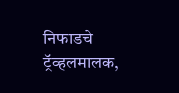निफाडचे ट्रॅव्हलमालक,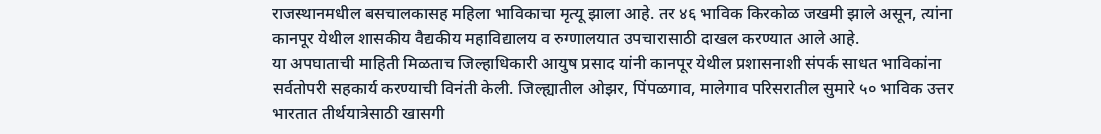राजस्थानमधील बसचालकासह महिला भाविकाचा मृत्यू झाला आहे. तर ४६ भाविक किरकोळ जखमी झाले असून, त्यांना कानपूर येथील शासकीय वैद्यकीय महाविद्यालय व रुग्णालयात उपचारासाठी दाखल करण्यात आले आहे.
या अपघाताची माहिती मिळताच जिल्हाधिकारी आयुष प्रसाद यांनी कानपूर येथील प्रशासनाशी संपर्क साधत भाविकांना सर्वतोपरी सहकार्य करण्याची विनंती केली. जिल्ह्यातील ओझर, पिंपळगाव, मालेगाव परिसरातील सुमारे ५० भाविक उत्तर भारतात तीर्थयात्रेसाठी खासगी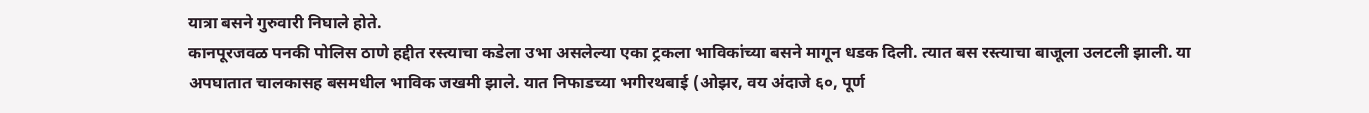यात्रा बसने गुरुवारी निघाले होते.
कानपूरजवळ पनकी पोलिस ठाणे हद्दीत रस्त्याचा कडेला उभा असलेल्या एका ट्रकला भाविकांच्या बसने मागून धडक दिली. त्यात बस रस्त्याचा बाजूला उलटली झाली. या अपघातात चालकासह बसमधील भाविक जखमी झाले. यात निफाडच्या भगीरथबाई (ओझर, वय अंदाजे ६०, पूर्ण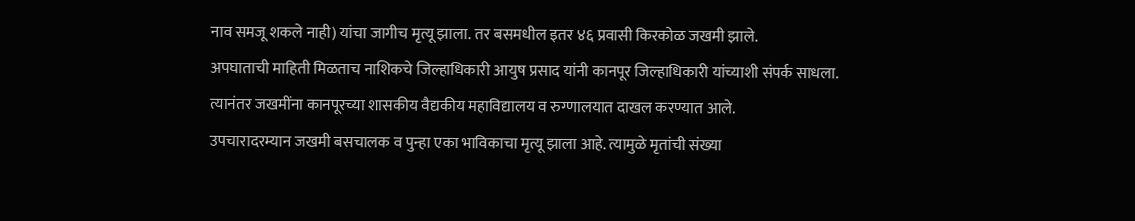नाव समजू शकले नाही) यांचा जागीच मृत्यू झाला. तर बसमधील इतर ४६ प्रवासी किरकोळ जखमी झाले.
अपघाताची माहिती मिळताच नाशिकचे जिल्हाधिकारी आयुष प्रसाद यांनी कानपूर जिल्हाधिकारी यांच्याशी संपर्क साधला. त्यानंतर जखमींना कानपूरच्या शासकीय वैद्यकीय महाविद्यालय व रुग्णालयात दाखल करण्यात आले.
उपचारादरम्यान जखमी बसचालक व पुन्हा एका भाविकाचा मृत्यू झाला आहे. त्यामुळे मृतांची संख्या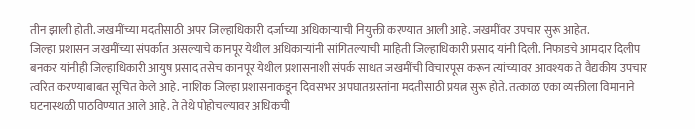तीन झाली होती. जखमींच्या मदतीसाठी अपर जिल्हाधिकारी दर्जाच्या अधिकाऱ्याची नियुक्ती करण्यात आली आहे. जखमींवर उपचार सुरू आहेत.
जिल्हा प्रशासन जखमींच्या संपर्कात असल्याचे कानपूर येथील अधिकाऱ्यांनी सांगितल्याची माहिती जिल्हाधिकारी प्रसाद यांनी दिली. निफाडचे आमदार दिलीप बनकर यांनीही जिल्हाधिकारी आयुष प्रसाद तसेच कानपूर येथील प्रशासनाशी संपर्क साधत जखमींची विचारपूस करून त्यांच्यावर आवश्यक ते वैद्यकीय उपचार त्वरित करण्याबाबत सूचित केले आहे. नाशिक जिल्हा प्रशासनाकडून दिवसभर अपघातग्रस्तांना मदतीसाठी प्रयत्न सुरू होते. तत्काळ एका व्यक्तीला विमानाने घटनास्थळी पाठविण्यात आले आहे. ते तेथे पोहोचल्यावर अधिकची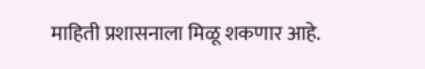माहिती प्रशासनाला मिळू शकणार आहे.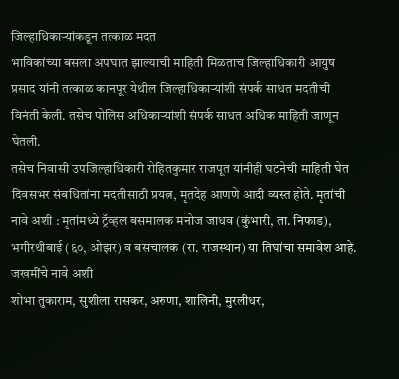जिल्हाधिकाऱ्यांकडून तत्काळ मदत
भाविकांच्या बसला अपघात झाल्याची माहिती मिळताच जिल्हाधिकारी आयुष प्रसाद यांनी तत्काळ कानपूर येथील जिल्हाधिकाऱ्यांशी संपर्क साधत मदतीची विनंती केली. तसेच पोलिस अधिकाऱ्यांशी संपर्क साधत अधिक माहिती जाणून घेतली.
तसेच निवासी उपजिल्हाधिकारी रोहितकुमार राजपूत यांनीही घटनेची माहिती घेत दिवसभर संबधितांना मदतीसाठी प्रयत्न, मृतदेह आणणे आदी व्यस्त होते. मृतांची नावे अशी : मृतांमध्ये ट्रॅव्हल बसमालक मनोज जाधव (कुंभारी, ता. निफाड), भगीरथीबाई (६०, ओझर) व बसचालक (रा. राजस्थान) या तिघांचा समावेश आहे.
जखमींचे नावे अशी
शोभा तुकाराम, सुशीला रासकर, अरुणा, शालिनी, मुरलीधर,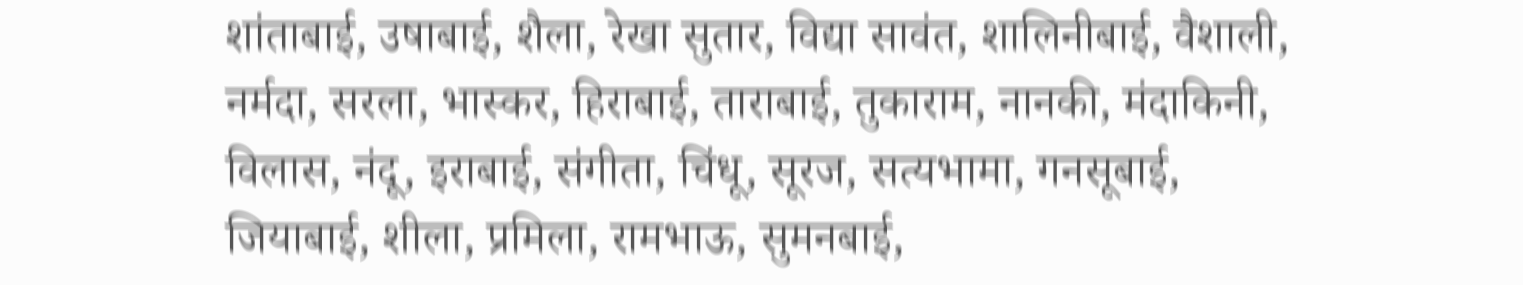शांताबाई, उषाबाई, शैला, रेखा सुतार, विद्या सावंत, शालिनीबाई, वैशाली, नर्मदा, सरला, भास्कर, हिराबाई, ताराबाई, तुकाराम, नानकी, मंदाकिनी, विलास, नंदू, इराबाई, संगीता, चिंधू, सूरज, सत्यभामा, गनसूबाई, जियाबाई, शीला, प्रमिला, रामभाऊ, सुमनबाई,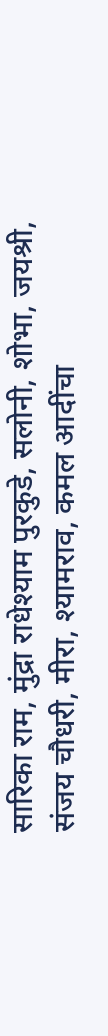सारिका राम, मुंद्रा राधेश्याम पुरकुडे, सलोनी, शोभा, जयश्री, संजय चौधरी, मीरा, श्यामराव, कमल आदींचा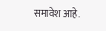समावेश आहे.